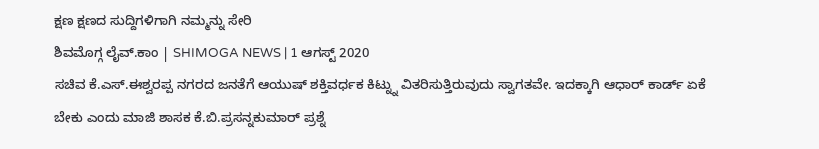ಕ್ಷಣ ಕ್ಷಣದ ಸುದ್ದಿಗಳಿಗಾಗಿ ನಮ್ಮನ್ನು ಸೇರಿ
ಶಿವಮೊಗ್ಗ ಲೈವ್.ಕಾಂ | SHIMOGA NEWS | 1 ಆಗಸ್ಟ್ 2020
ಸಚಿವ ಕೆ.ಎಸ್.ಈಶ್ವರಪ್ಪ ನಗರದ ಜನತೆಗೆ ಆಯುಷ್ ಶಕ್ತಿವರ್ಧಕ ಕಿಟ್ನ್ನು ವಿತರಿಸುತ್ತಿರುವುದು ಸ್ವಾಗತವೇ. ಇದಕ್ಕಾಗಿ ಆಧಾರ್ ಕಾರ್ಡ್ ಏಕೆ ಬೇಕು ಎಂದು ಮಾಜಿ ಶಾಸಕ ಕೆ.ಬಿ.ಪ್ರಸನ್ನಕುಮಾರ್ ಪ್ರಶ್ನೆ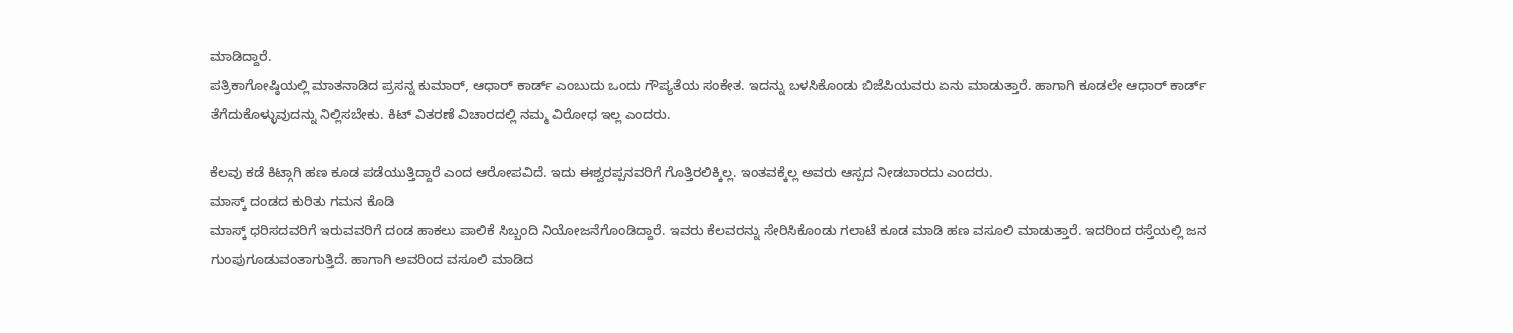ಮಾಡಿದ್ದಾರೆ.
ಪತ್ರಿಕಾಗೋಷ್ಠಿಯಲ್ಲಿ ಮಾತನಾಡಿದ ಪ್ರಸನ್ನ ಕುಮಾರ್, ಆಧಾರ್ ಕಾರ್ಡ್ ಎಂಬುದು ಒಂದು ಗೌಪ್ಯತೆಯ ಸಂಕೇತ. ಇದನ್ನು ಬಳಸಿಕೊಂಡು ಬಿಜೆಪಿಯವರು ಏನು ಮಾಡುತ್ತಾರೆ. ಹಾಗಾಗಿ ಕೂಡಲೇ ಆಧಾರ್ ಕಾರ್ಡ್ ತೆಗೆದುಕೊಳ್ಳುವುದನ್ನು ನಿಲ್ಲಿಸಬೇಕು. ಕಿಟ್ ವಿತರಣೆ ವಿಚಾರದಲ್ಲಿ ನಮ್ಮ ವಿರೋಧ ಇಲ್ಲ ಎಂದರು.

ಕೆಲವು ಕಡೆ ಕಿಟ್ಗಾಗಿ ಹಣ ಕೂಡ ಪಡೆಯುತ್ತಿದ್ದಾರೆ ಎಂದ ಆರೋಪವಿದೆ. ಇದು ಈಶ್ವರಪ್ಪನವರಿಗೆ ಗೊತ್ತಿರಲಿಕ್ಕಿಲ್ಲ. ಇಂತವಕ್ಕೆಲ್ಲ ಅವರು ಆಸ್ಪದ ನೀಡಬಾರದು ಎಂದರು.
ಮಾಸ್ಕ್ ದಂಡದ ಕುರಿತು ಗಮನ ಕೊಡಿ
ಮಾಸ್ಕ್ ಧರಿಸದವರಿಗೆ ಇರುವವರಿಗೆ ದಂಡ ಹಾಕಲು ಪಾಲಿಕೆ ಸಿಬ್ಬಂದಿ ನಿಯೋಜನೆಗೊಂಡಿದ್ದಾರೆ. ಇವರು ಕೆಲವರನ್ನು ಸೇರಿಸಿಕೊಂಡು ಗಲಾಟೆ ಕೂಡ ಮಾಡಿ ಹಣ ವಸೂಲಿ ಮಾಡುತ್ತಾರೆ. ಇದರಿಂದ ರಸ್ತೆಯಲ್ಲಿ ಜನ ಗುಂಪುಗೂಡುವಂತಾಗುತ್ತಿದೆ. ಹಾಗಾಗಿ ಅವರಿಂದ ವಸೂಲಿ ಮಾಡಿದ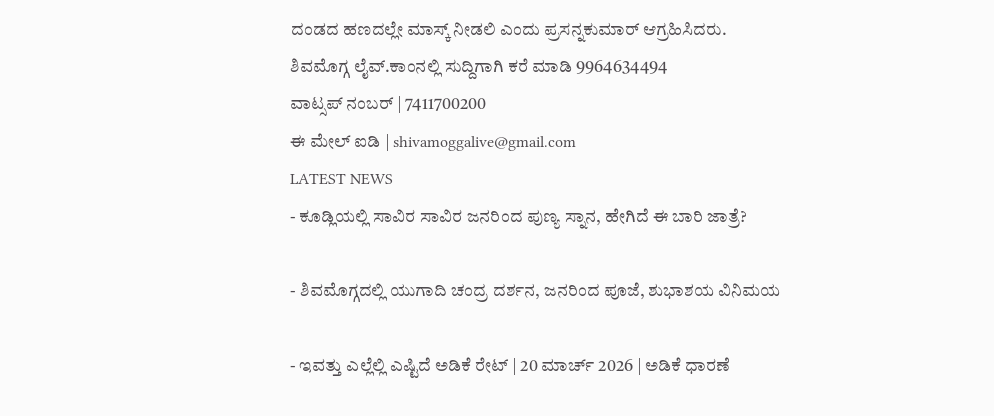ದಂಡದ ಹಣದಲ್ಲೇ ಮಾಸ್ಕ್ ನೀಡಲಿ ಎಂದು ಪ್ರಸನ್ನಕುಮಾರ್ ಆಗ್ರಹಿಸಿದರು.
ಶಿವಮೊಗ್ಗ ಲೈವ್.ಕಾಂನಲ್ಲಿ ಸುದ್ದಿಗಾಗಿ ಕರೆ ಮಾಡಿ 9964634494
ವಾಟ್ಸಪ್ ನಂಬರ್ | 7411700200
ಈ ಮೇಲ್ ಐಡಿ | shivamoggalive@gmail.com
LATEST NEWS
- ಕೂಡ್ಲಿಯಲ್ಲಿ ಸಾವಿರ ಸಾವಿರ ಜನರಿಂದ ಪುಣ್ಯ ಸ್ನಾನ, ಹೇಗಿದೆ ಈ ಬಾರಿ ಜಾತ್ರೆ?

- ಶಿವಮೊಗ್ಗದಲ್ಲಿ ಯುಗಾದಿ ಚಂದ್ರ ದರ್ಶನ, ಜನರಿಂದ ಪೂಜೆ, ಶುಭಾಶಯ ವಿನಿಮಯ

- ಇವತ್ತು ಎಲ್ಲೆಲ್ಲಿ ಎಷ್ಟಿದೆ ಅಡಿಕೆ ರೇಟ್ | 20 ಮಾರ್ಚ್ 2026 | ಅಡಿಕೆ ಧಾರಣೆ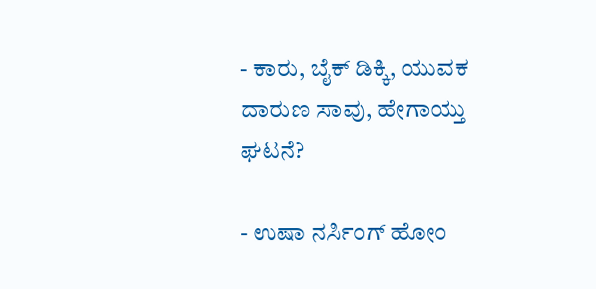- ಕಾರು, ಬೈಕ್ ಡಿಕ್ಕಿ, ಯುವಕ ದಾರುಣ ಸಾವು, ಹೇಗಾಯ್ತು ಘಟನೆ?

- ಉಷಾ ನರ್ಸಿಂಗ್ ಹೋಂ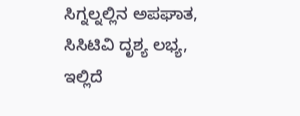ಸಿಗ್ನಲ್ನಲ್ಲಿನ ಅಪಘಾತ, ಸಿಸಿಟಿವಿ ದೃಶ್ಯ ಲಭ್ಯ, ಇಲ್ಲಿದೆ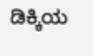ಡಿಕ್ಕಿಯ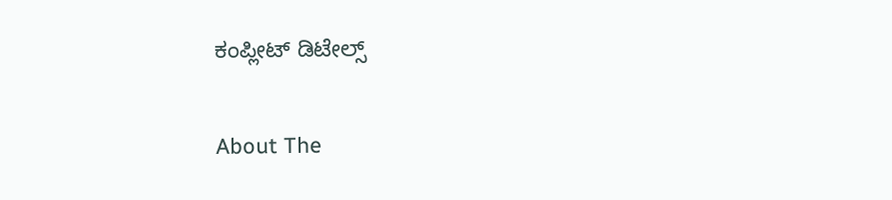ಕಂಪ್ಲೀಟ್ ಡಿಟೇಲ್ಸ್

About The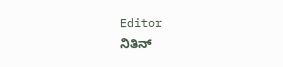Editor
ನಿತಿನ್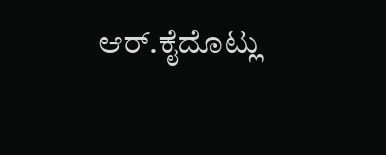ಆರ್.ಕೈದೊಟ್ಲು